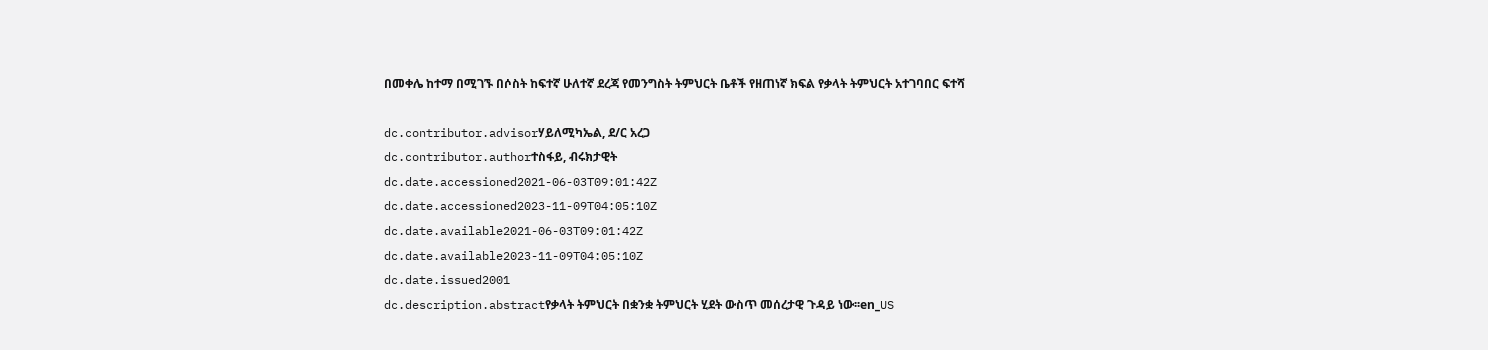በመቀሌ ከተማ በሚገኙ በሶስት ከፍተኛ ሁለተኛ ደረጃ የመንግስት ትምህርት ቤቶች የዘጠነኛ ክፍል የቃላት ትምህርት አተገባበር ፍተሻ

dc.contributor.advisorሃይለሚካኤል, ደ/ር አረጋ
dc.contributor.authorተስፋይ, ብሩክታዊት
dc.date.accessioned2021-06-03T09:01:42Z
dc.date.accessioned2023-11-09T04:05:10Z
dc.date.available2021-06-03T09:01:42Z
dc.date.available2023-11-09T04:05:10Z
dc.date.issued2001
dc.description.abstractየቃላት ትምህርት በቋንቋ ትምህርት ሂደት ውስጥ መሰረታዊ ጉዳይ ነው፡፡en_US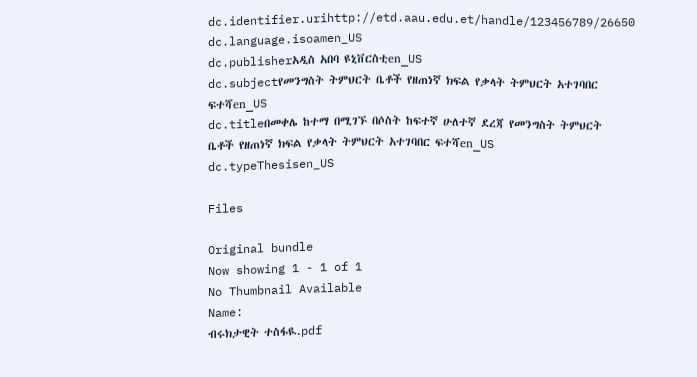dc.identifier.urihttp://etd.aau.edu.et/handle/123456789/26650
dc.language.isoamen_US
dc.publisherአዲስ አበባ ዩኒቨርስቲen_US
dc.subjectየመንግስት ትምህርት ቤቶች የዘጠነኛ ክፍል የቃላት ትምህርት አተገባበር ፍተሻen_US
dc.titleበመቀሌ ከተማ በሚገኙ በሶስት ከፍተኛ ሁለተኛ ደረጃ የመንግስት ትምህርት ቤቶች የዘጠነኛ ክፍል የቃላት ትምህርት አተገባበር ፍተሻen_US
dc.typeThesisen_US

Files

Original bundle
Now showing 1 - 1 of 1
No Thumbnail Available
Name:
ብሩክታዊት ተስፋዪ.pdf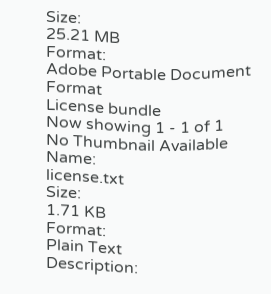Size:
25.21 MB
Format:
Adobe Portable Document Format
License bundle
Now showing 1 - 1 of 1
No Thumbnail Available
Name:
license.txt
Size:
1.71 KB
Format:
Plain Text
Description: